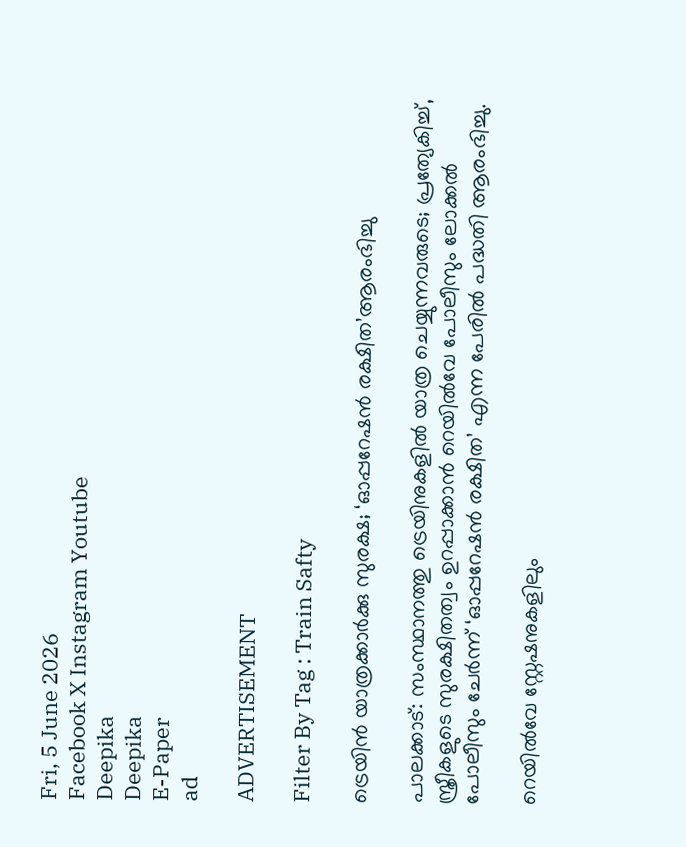Fri, 5 June 2026
Facebook X Instagram Youtube
Deepika
Deepika
E-Paper
ad

ADVERTISEMENT

Filter By Tag : Train Safty

ട്രെയിൻ യാത്രക്കാർക്കു സുരക്ഷ; ‘ഓപ്പറേഷൻ രക്ഷിത’ആരംഭിച്ചു

പാലക്കാട്: സംസ്ഥാനത്തു ട്രെയിനുകളിൽ യാത്ര ചെയ്യുന്നവരുടെ; പ്രത്യേകിച്ച്, സ്ത്രീകളുടെ സുരക്ഷിതത്വം ഉറപ്പാക്കാൻ റെയിൽവേ പോലീസും ലോക്കൽ പോലീസും ചേർന്ന് ‘ഓപ്പറേഷൻ രക്ഷിത’ എന്ന പേരിൽ പദ്ധതി ആരംഭിച്ചു.

റെയിൽവേ സ്റ്റേഷനുകളിലും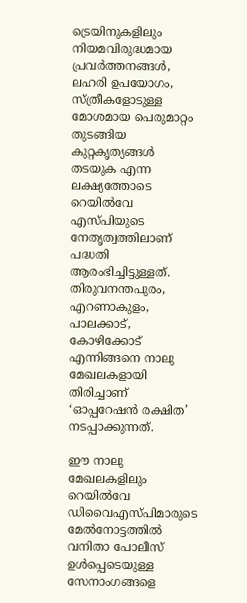ട്രെയിനുകളിലും നിയമവിരുദ്ധമായ പ്രവർത്തനങ്ങൾ, ലഹരി ഉപയോഗം, സ്ത്രീകളോടുള്ള മോശമായ പെരുമാറ്റം തുടങ്ങിയ കുറ്റകൃത്യങ്ങൾ തടയുക എന്ന ലക്ഷ്യത്തോടെ റെയിൽവേ എസ്പിയുടെ നേതൃത്വത്തിലാണ് പദ്ധതി ആരംഭിച്ചിട്ടുള്ളത്. തിരുവനന്തപുരം, എറണാകുളം, പാലക്കാട്, കോഴിക്കോട് എന്നിങ്ങനെ നാലു മേഖലകളായി തിരിച്ചാണ് ‘ഓപ്പറേഷൻ രക്ഷിത’ നടപ്പാക്കുന്നത്.

ഈ നാലു മേഖലകളിലും റെയിൽവേ ഡിവൈഎസ്പിമാരുടെ മേൽനോട്ടത്തിൽ വനിതാ പോലീസ് ഉൾപ്പെടെയുള്ള സേനാംഗങ്ങളെ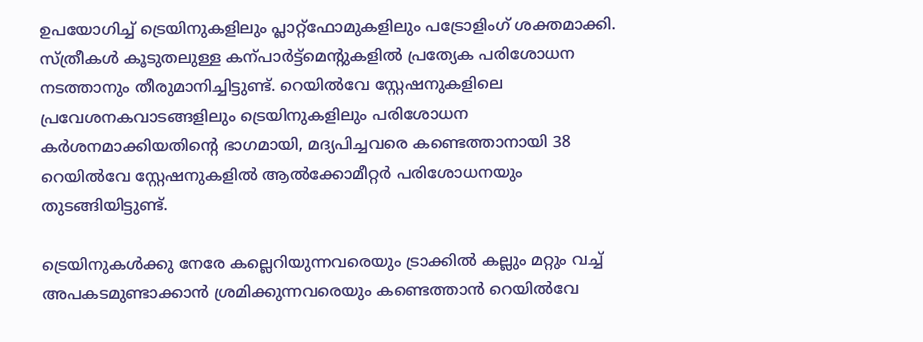ഉപയോഗിച്ച് ട്രെയിനുകളിലും പ്ലാറ്റ്ഫോമുകളിലും പട്രോളിംഗ് ശക്തമാക്കി. സ്ത്രീകൾ കൂടുതലുള്ള കന്പാർട്ട്മെന്‍റുകളിൽ പ്രത്യേക പരിശോധന നടത്താനും തീരുമാനിച്ചിട്ടുണ്ട്. റെയിൽവേ സ്റ്റേഷനുകളിലെ പ്രവേശനകവാടങ്ങളിലും ട്രെയിനുകളിലും പരിശോധന കർശനമാക്കിയതിന്‍റെ ഭാഗമായി, മദ്യപിച്ചവരെ കണ്ടെത്താനായി 38 റെയിൽവേ സ്റ്റേഷനുകളിൽ ആൽക്കോമീറ്റർ പരിശോധനയും തുടങ്ങിയിട്ടുണ്ട്.

ട്രെയിനുകൾക്കു നേരേ കല്ലെറിയുന്നവരെയും ട്രാക്കിൽ കല്ലും മറ്റും വച്ച് അപകടമുണ്ടാക്കാൻ ശ്രമിക്കുന്നവരെയും കണ്ടെത്താൻ റെയിൽവേ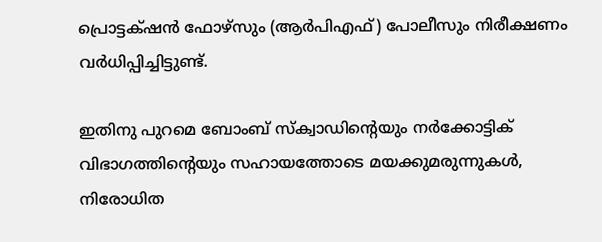പ്രൊട്ടക്‌ഷൻ ഫോഴ്സും (ആർപിഎഫ്) പോലീസും നിരീക്ഷണം വർധിപ്പിച്ചിട്ടുണ്ട്.

ഇതിനു പുറമെ ബോംബ് സ്ക്വാഡിന്‍റെയും നർക്കോട്ടിക് വിഭാഗത്തിന്‍റെയും സഹായത്തോടെ മയക്കുമരുന്നുകൾ, നിരോധിത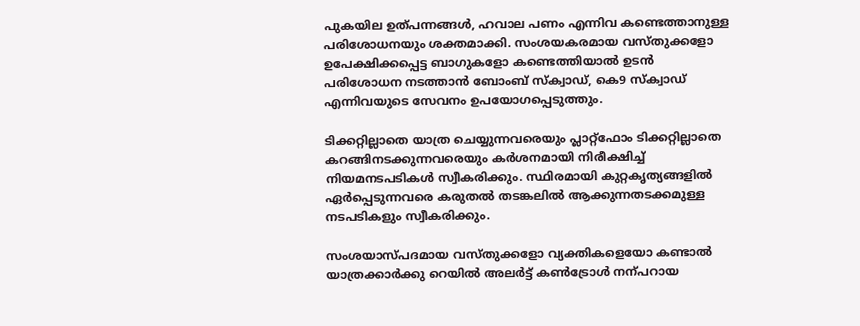പുകയില ഉത്പന്നങ്ങൾ, ഹവാല പണം എന്നിവ കണ്ടെത്താനുള്ള പരിശോധനയും ശക്തമാക്കി. സംശയകരമായ വസ്തുക്കളോ ഉപേക്ഷിക്കപ്പെട്ട ബാഗുകളോ കണ്ടെത്തിയാൽ ഉടൻ പരിശോധന നടത്താൻ ബോംബ് സ്ക്വാഡ്, കെ9 സ്ക്വാഡ് എന്നിവയുടെ സേവനം ഉപയോഗപ്പെടുത്തും.

ടിക്കറ്റില്ലാതെ യാത്ര ചെയ്യുന്നവരെയും പ്ലാറ്റ്ഫോം ടിക്കറ്റില്ലാതെ കറങ്ങിനടക്കുന്നവരെയും കർശനമായി നിരീക്ഷിച്ച് നിയമനടപടികൾ സ്വീകരിക്കും. സ്ഥിരമായി കുറ്റകൃത്യങ്ങളിൽ ഏർപ്പെടുന്നവരെ കരുതൽ തടങ്കലിൽ ആക്കുന്നതടക്കമുള്ള നടപടികളും സ്വീകരിക്കും.

സംശയാസ്പദമായ വസ്തുക്കളോ വ്യക്തികളെയോ കണ്ടാൽ യാത്രക്കാർക്കു റെയിൽ അലർട്ട് കണ്‍ട്രോൾ നന്പറായ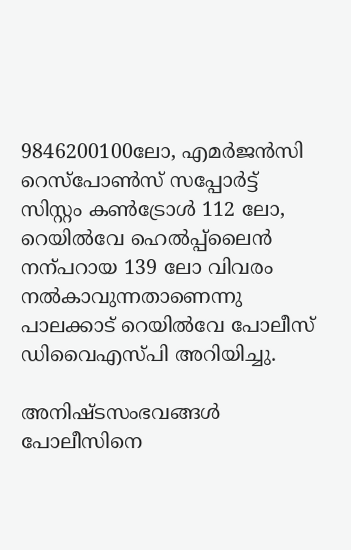9846200100ലോ, എമർജൻസി റെസ്പോണ്‍സ് സപ്പോർട്ട് സിസ്റ്റം കണ്‍ട്രോൾ 112 ലോ, റെയിൽവേ ഹെൽപ്പ്‌ലൈൻ നന്പറായ 139 ലോ വിവരം നൽകാവുന്നതാണെന്നു പാലക്കാട് റെയിൽവേ പോലീസ് ഡിവൈഎസ്പി അറിയിച്ചു.

അനിഷ‌്ടസംഭവങ്ങൾ പോലീസിനെ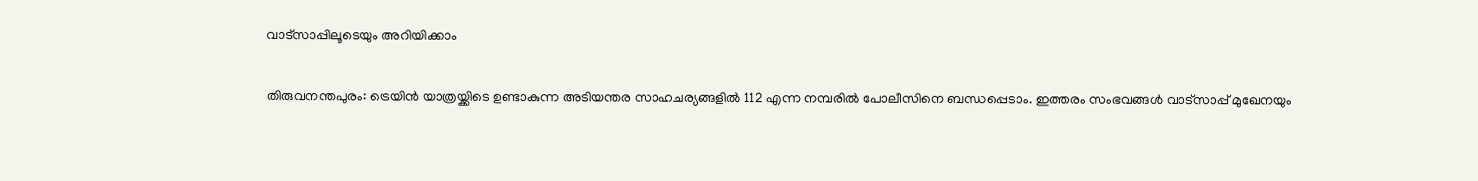വാട്സാപ്പിലൂടെയും അറിയിക്കാം

തിരുവനന്തപുരം: ട്രെയിൻ യാത്രയ്ക്കിടെ ഉണ്ടാകുന്ന അടിയന്തര സാഹചര്യങ്ങളിൽ 112 എന്ന നമ്പരിൽ പോലീസിനെ ബന്ധപ്പെടാം. ഇത്തരം സംഭവങ്ങൾ വാട്സാപ്പ് മുഖേനയും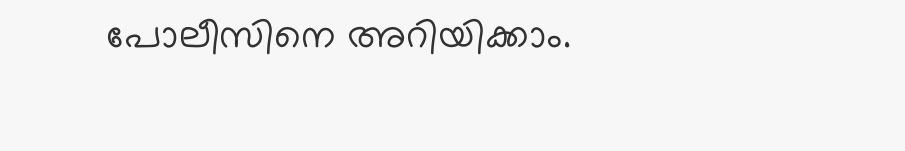പോലീസിനെ അറിയിക്കാം.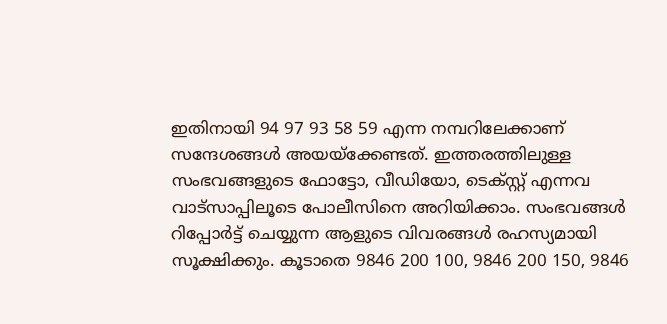ഇതിനായി 94 97 93 58 59 എന്ന നമ്പറിലേക്കാണ് സന്ദേശങ്ങൾ അയയ്ക്കേണ്ടത്. ഇത്തരത്തിലുള്ള സംഭവങ്ങളുടെ ഫോട്ടോ, വീഡിയോ, ടെക്സ്റ്റ് എന്നവ വാട്സാപ്പിലൂടെ പോലീസിനെ അറിയിക്കാം. സംഭവങ്ങൾ റിപ്പോർട്ട് ചെയ്യുന്ന ആളുടെ വിവരങ്ങൾ രഹസ്യമായി സൂക്ഷിക്കും. കൂടാതെ 9846 200 100, 9846 200 150, 9846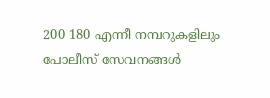200 180 എന്നീ നമ്പറുകളിലും പോലീസ് സേവനങ്ങൾ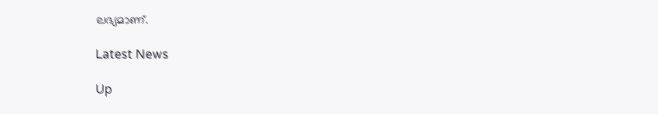ലഭ്യമാണ്.

Latest News

Up